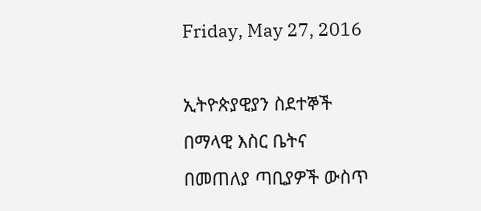Friday, May 27, 2016

ኢትዮጵያዊያን ስደተኞች በማላዊ እስር ቤትና በመጠለያ ጣቢያዎች ውስጥ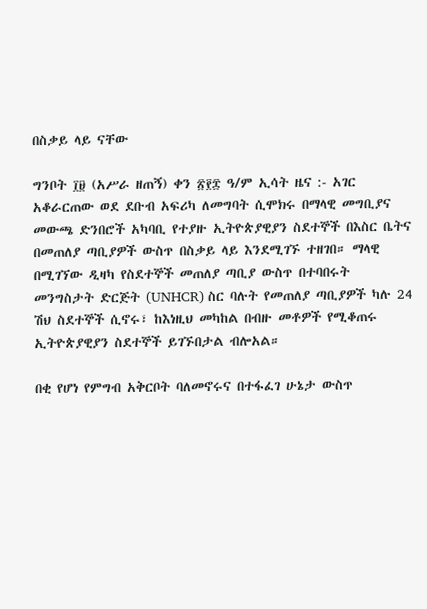በስቃይ ላይ ናቸው

ግንቦት ፲፱ (አሥራ ዘጠኝ) ቀን ፳፻፰ ዓ/ም ኢሳት ዜና :- አገር አቆራርጠው ወደ ደቡብ አፍሪካ ለመግባት ሲሞክሩ በማላዊ መግቢያና መውጫ ድንበሮች አካባቢ የተያዙ ኢትዮጵያዊያን ስደተኞች በእስር ቤትና በመጠለያ ጣቢያዎች ውስጥ በስቃይ ላይ እንደሚገኙ ተዘገበ። ማላዊ በሚገኘው ዲዛካ የስደተኞች መጠለያ ጣቢያ ውስጥ በተባበሩት መንግስታት ድርጅት (UNHCR) ስር ባሉት የመጠለያ ጣቢያዎች ካሉ 24 ሽህ ስደተኞች ሲኖሩ፣ ከእነዚህ መካከል በብዙ መቶዎች የሚቆጠሩ ኢትዮጵያዊያን ስደተኞች ይገኙበታል ብሎአል።

በቂ የሆነ የምግብ አቅርቦት ባለመኖሩና በተፋፈገ ሁኔታ ውስጥ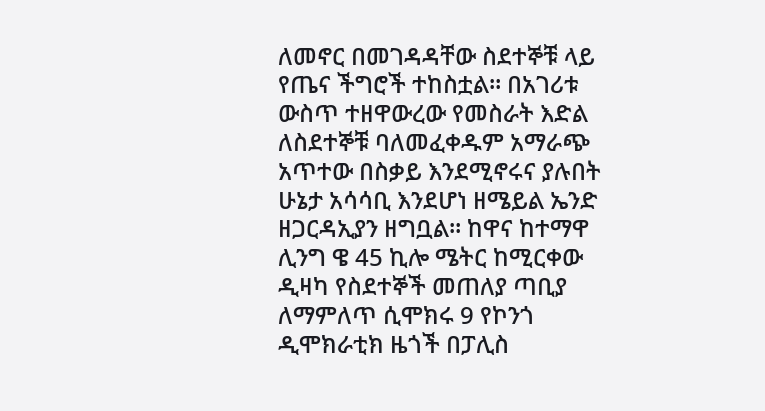ለመኖር በመገዳዳቸው ስደተኞቹ ላይ የጤና ችግሮች ተከስቷል። በአገሪቱ ውስጥ ተዘዋውረው የመስራት እድል ለስደተኞቹ ባለመፈቀዱም አማራጭ አጥተው በስቃይ እንደሚኖሩና ያሉበት ሁኔታ አሳሳቢ እንደሆነ ዘሜይል ኤንድ ዘጋርዳኢያን ዘግቧል። ከዋና ከተማዋ ሊንግ ዌ 45 ኪሎ ሜትር ከሚርቀው ዲዛካ የስደተኞች መጠለያ ጣቢያ ለማምለጥ ሲሞክሩ 9 የኮንጎ ዲሞክራቲክ ዜጎች በፓሊስ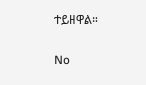ተይዘዋል።

No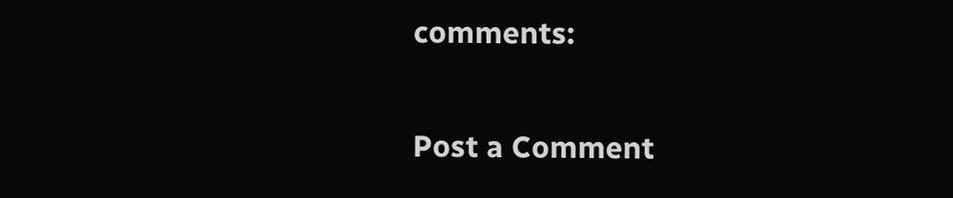comments:

Post a Comment